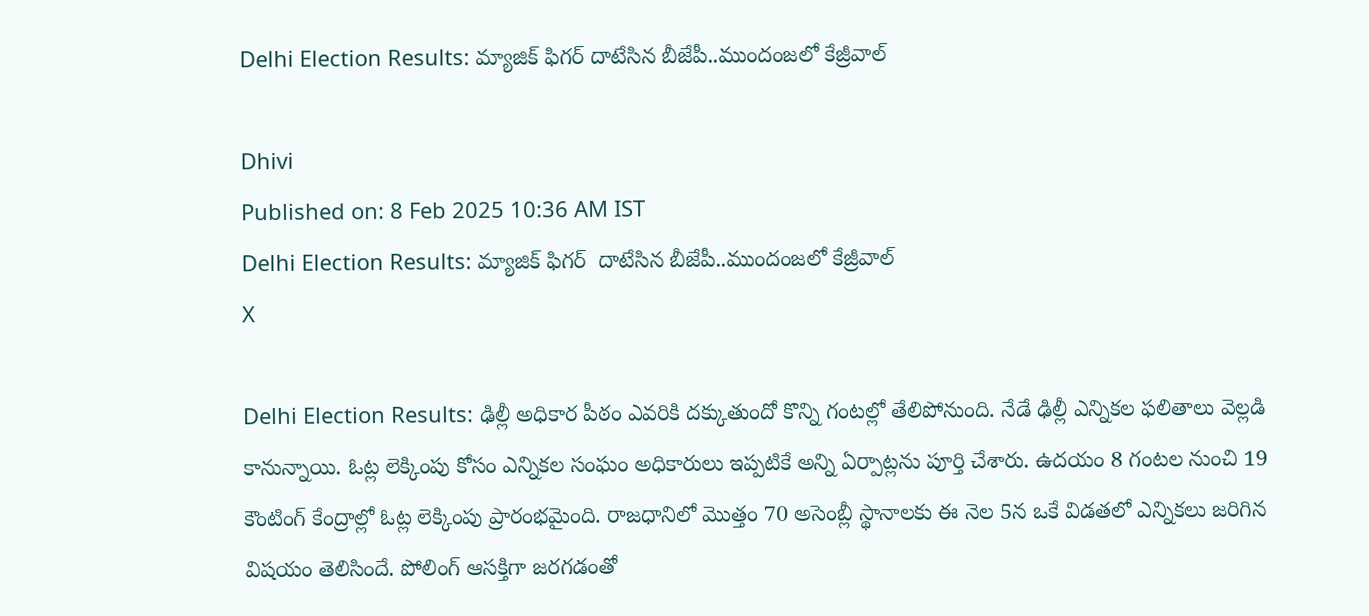Delhi Election Results: మ్యాజిక్ ఫిగర్ దాటేసిన బీజేపీ..ముందంజలో కేజ్రీవాల్

Dhivi
Published on: 8 Feb 2025 10:36 AM IST
Delhi Election Results: మ్యాజిక్ ఫిగర్  దాటేసిన బీజేపీ..ముందంజలో కేజ్రీవాల్
X

Delhi Election Results: ఢిల్లీ అధికార పీఠం ఎవరికి దక్కుతుందో కొన్ని గంటల్లో తేలిపోనుంది. నేడే ఢిల్లీ ఎన్నికల ఫలితాలు వెల్లడి కానున్నాయి. ఓట్ల లెక్కింపు కోసం ఎన్నికల సంఘం అధికారులు ఇప్పటికే అన్ని ఏర్పాట్లను పూర్తి చేశారు. ఉదయం 8 గంటల నుంచి 19 కౌంటింగ్ కేంద్రాల్లో ఓట్ల లెక్కింపు ప్రారంభమైంది. రాజధానిలో మొత్తం 70 అసెంబ్లీ స్థానాలకు ఈ నెల 5న ఒకే విడతలో ఎన్నికలు జరిగిన విషయం తెలిసిందే. పోలింగ్ ఆసక్తిగా జరగడంతో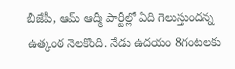బీజేపీ, ఆమ్ ఆద్మీ పార్టీల్లో ఏది గెలుస్తుందన్న ఉత్కంఠ నెలకొంది. నేడు ఉదయం 8గంటలకు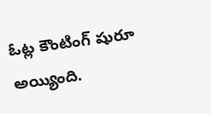ఓట్ల కౌంటింగ్ షురూ అయ్యింది.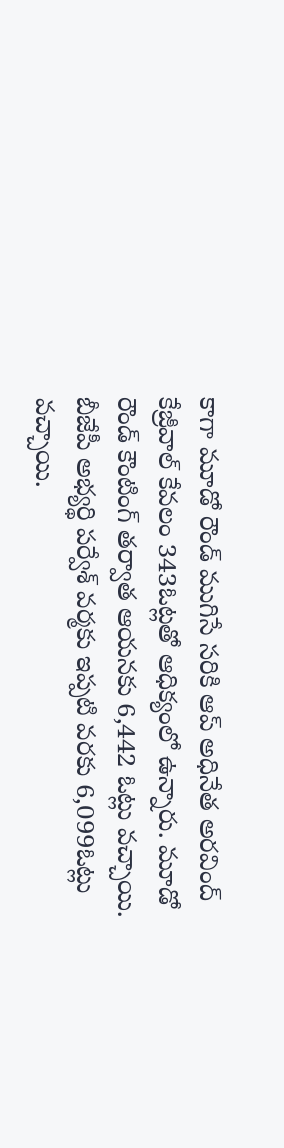కాగా మూడో రౌండ్ ముగిసే సరికి ఆప్ అధినేత అరవింద్ కేజ్రీవాల్ కేవలం 343ఓట్లతో ఆధిక్యంలో ఉన్నారు. మూడో రౌండ్ కౌంటింగ్ తర్వాత ఆయనకు 6,442 ఓట్లు వచ్చాయి. బీజేపీ అభ్యర్థి పర్వేశ్ వర్మకు ఇప్పటి వరకు 6,099ఓట్లు వచ్చాయి.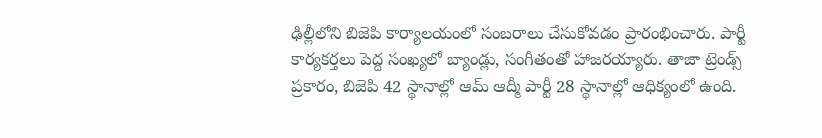ఢిల్లీలోని బిజెపి కార్యాలయంలో సంబరాలు చేసుకోవడం ప్రారంభించారు. పార్టీ కార్యకర్తలు పెద్ద సంఖ్యలో బ్యాండ్లు, సంగీతంతో హాజరయ్యారు. తాజా ట్రెండ్స్ ప్రకారం, బిజెపి 42 స్థానాల్లో ఆమ్ ఆద్మీ పార్టీ 28 స్థానాల్లో ఆధిక్యంలో ఉంది.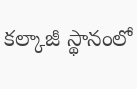కల్కాజీ స్థానంలో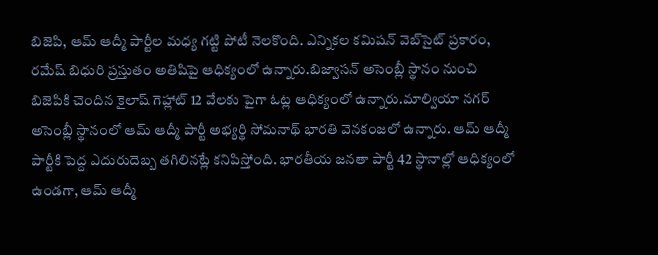బిజెపి, ఆమ్ ఆద్మీ పార్టీల మధ్య గట్టి పోటీ నెలకొంది. ఎన్నికల కమిషన్ వెబ్‌సైట్ ప్రకారం, రమేష్ బిధురి ప్రస్తుతం అతిషిపై ఆధిక్యంలో ఉన్నారు.బిజ్వాసన్ అసెంబ్లీ స్థానం నుంచి బిజెపికి చెందిన కైలాష్ గెహ్లాట్ 12 వేలకు పైగా ఓట్ల ఆధిక్యంలో ఉన్నారు.మాల్వియా నగర్ అసెంబ్లీ స్థానంలో ఆమ్ ఆద్మీ పార్టీ అభ్యర్థి సోమనాథ్ భారతి వెనకంజలో ఉన్నారు. ఆమ్ ఆద్మీ పార్టీకి పెద్ద ఎదురుదెబ్బ తగిలినట్లే కనిపిస్తోంది. భారతీయ జనతా పార్టీ 42 స్థానాల్లో ఆధిక్యంలో ఉండగా, ఆమ్ ఆద్మీ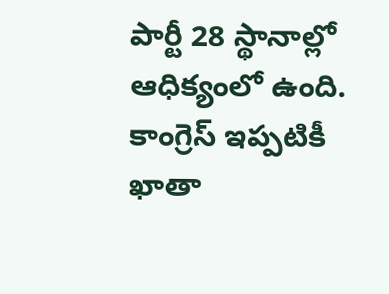పార్టీ 28 స్థానాల్లో ఆధిక్యంలో ఉంది. కాంగ్రెస్ ఇప్పటికీ ఖాతా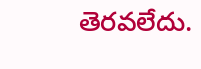తెరవలేదు.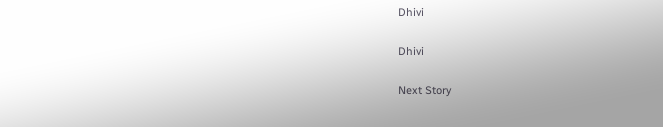Dhivi

Dhivi

Next Story